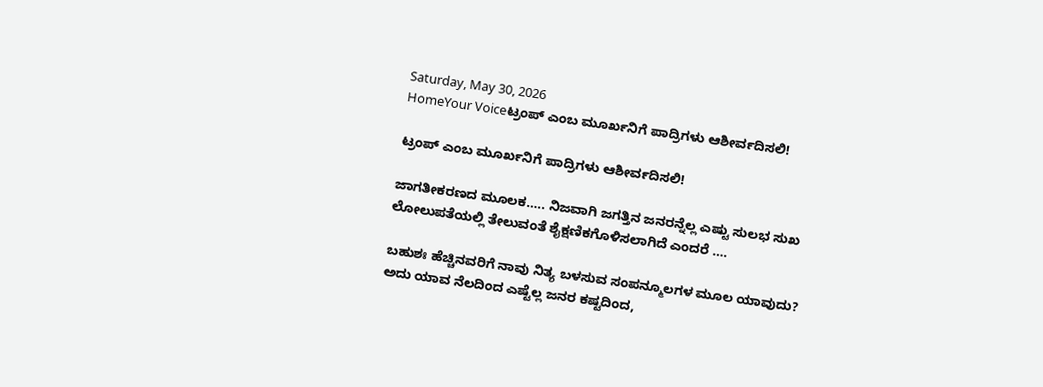Saturday, May 30, 2026
HomeYour Voiceಟ್ರಂಪ್ ಎಂಬ ಮೂರ್ಖನಿಗೆ ಪಾದ್ರಿಗಳು ಆಶೀರ್ವದಿಸಲಿ!

ಟ್ರಂಪ್ ಎಂಬ ಮೂರ್ಖನಿಗೆ ಪಾದ್ರಿಗಳು ಆಶೀರ್ವದಿಸಲಿ!

ಜಾಗತೀಕರಣದ ಮೂಲಕ….. ನಿಜವಾಗಿ ಜಗತ್ತಿನ ಜನರನ್ನೆಲ್ಲ ಎಷ್ಟು ಸುಲಭ ಸುಖ ಲೋಲುಪತೆಯಲ್ಲಿ ತೇಲುವಂತೆ ಶೈಕ್ಷಣಿಕಗೊಳಿಸಲಾಗಿದೆ ಎಂದರೆ ….

ಬಹುಶಃ ಹೆಚ್ಚಿನವರಿಗೆ ನಾವು ನಿತ್ಯ ಬಳಸುವ ಸಂಪನ್ಮೂಲಗಳ ಮೂಲ ಯಾವುದು? ಅದು ಯಾವ ನೆಲದಿಂದ ಎಷ್ಟೆಲ್ಲ ಜನರ ಕಷ್ಟದಿಂದ,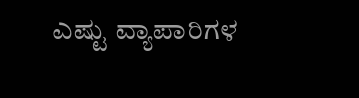ಎಷ್ಟು ವ್ಯಾಪಾರಿಗಳ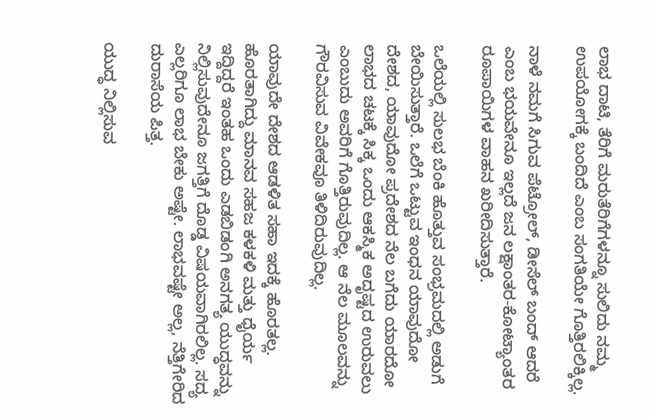ಲಾಭ ದಾಟಿ, ತೆರಿಗೆ ಮರುತೆರಿಗೆಗಳನ್ನೂ ಸುಲಿದು ನಮ್ಮ ಉಪಯೋಗಕ್ಕೆ ಬಂದಿದೆ ಎಂಬ ಸಂಗತಿಯೇ ಗೊತ್ತಿರಲಿಕ್ಕಿಲ್ಲ.

ನಾಳೆ ನಮಗೆ ಸಿಗುವ ಪೆಟ್ರೋಲ್, ಡೀಸೆಲ್ ಬಂದ್ ಆದರೆ ಎಂಬ ಭಯವೇನೂ ಇಲ್ಲದೆ ಜನ ಲಕ್ಷಾಂತರ-ಕೋಟ್ಯಾಂತರ ರೂಪಾಯಿಗಳ ವಾಹನ ಖರೀದಿಸುತ್ತಾರೆ.

ಒಲೆಯಲ್ಲಿ ಸುಲಭ ಬೆಂಕಿ ಹೊತ್ತುವ ಸಂಭ್ರಮದಲ್ಲಿ ಅಡುಗೆ ಬೇಯಿಸುತ್ತಾರೆ. ಒಲೆಗೆ ಒಟ್ಟುವ ಇಂಧನ ಯಾವುದೋ ದೇಶದ, ಯಾವುದೋ ಪ್ರದೇಶದ ನೆಲ ಬಗೆದು ಯಾರದೋ ಲಾಭದ ಚಟಕ್ಕೆ ಸಿಕ್ಕ ಒಂದು ಆಕಸ್ಮಿಕ ಅದೃಷ್ಟದ ಉರುವಲು ಎಂಬುದು ಅವರಿಗೆ ಗೊತ್ತಿರುವುದಿಲ್ಲ. ಆ ನೆಲ ಮೂಲವನ್ನು ಗೌರವಿಸುವ ವಿವೇಕವೂ ತಿಳಿದಿರುವುದಿಲ್ಲ.

ಯಾವುದೇ ದೇಶದ ಆಡಳಿತ ಸಹಾ ಇದಕ್ಕೆ ಹೊರತಲ್ಲ. ಹೊರತಾಗಿದ್ದು ಮಾನವ ಸಹಜ ಕಳಕಳಿ ಮತ್ತು ಧೈರ್ಯ ಇದ್ದಿದ್ದರೆ ಇಂತಹ ಒಂದು ಎಡಬಿಡಂಗಿ ಅನಗತ್ಯ ಯುದ್ಧವನ್ನು ನಿಲ್ಲಿಸುವುದೇನೂ ಜಗತ್ತಿಗೆ ದೊಡ್ಡ ವಿಷಯವಾಗಿರಲಿಲ್ಲ. ಸದ್ಯ ಎಲ್ಲರಿಗೂ ಲಾಭ ಬೇಕು ಅಷ್ಟೇ. ಲಾಭವಷ್ಟೇ ಅಲ್ಲ, ನೆತ್ತಿಗೇರಿದ ದುರಾಸೆಯ ಪಿತ್ತ.

ಯುದ್ಧ ನಿಲ್ಲಿಸುವ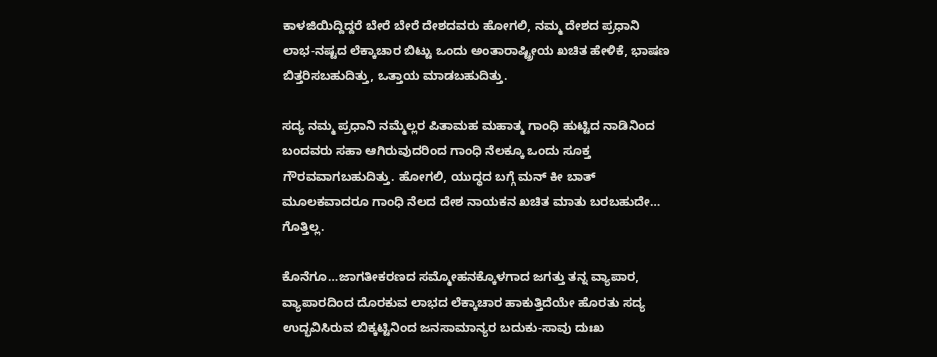ಕಾಳಜಿಯಿದ್ದಿದ್ದರೆ ಬೇರೆ ಬೇರೆ ದೇಶದವರು ಹೋಗಲಿ, ನಮ್ಮ ದೇಶದ ಪ್ರಧಾನಿ ಲಾಭ-ನಷ್ಟದ ಲೆಕ್ಕಾಚಾರ ಬಿಟ್ಟು ಒಂದು ಅಂತಾರಾಷ್ಟ್ರೀಯ ಖಚಿತ ಹೇಳಿಕೆ, ಭಾಷಣ ಬಿತ್ತರಿಸಬಹುದಿತ್ತು, ಒತ್ತಾಯ ಮಾಡಬಹುದಿತ್ತು.

ಸದ್ಯ ನಮ್ಮ ಪ್ರಧಾನಿ ನಮ್ಮೆಲ್ಲರ ಪಿತಾಮಹ ಮಹಾತ್ಮ ಗಾಂಧಿ ಹುಟ್ಟಿದ ನಾಡಿನಿಂದ ಬಂದವರು ಸಹಾ ಆಗಿರುವುದರಿಂದ ಗಾಂಧಿ ನೆಲಕ್ಕೂ ಒಂದು ಸೂಕ್ತ ಗೌರವವಾಗಬಹುದಿತ್ತು. ಹೋಗಲಿ, ಯುದ್ಧದ ಬಗ್ಗೆ ಮನ್ ಕೀ ಬಾತ್ ಮೂಲಕವಾದರೂ ಗಾಂಧಿ ನೆಲದ ದೇಶ ನಾಯಕನ ಖಚಿತ ಮಾತು ಬರಬಹುದೇ… ಗೊತ್ತಿಲ್ಲ.

ಕೊನೆಗೂ…ಜಾಗತೀಕರಣದ ಸಮ್ಮೋಹನಕ್ಕೊಳಗಾದ ಜಗತ್ತು ತನ್ನ ವ್ಯಾಪಾರ, ವ್ಯಾಪಾರದಿಂದ ದೊರಕುವ ಲಾಭದ ಲೆಕ್ಕಾಚಾರ ಹಾಕುತ್ತಿದೆಯೇ ಹೊರತು ಸದ್ಯ ಉದ್ಭವಿಸಿರುವ ಬಿಕ್ಕಟ್ಟಿನಿಂದ ಜನಸಾಮಾನ್ಯರ ಬದುಕು-ಸಾವು ದುಃಖ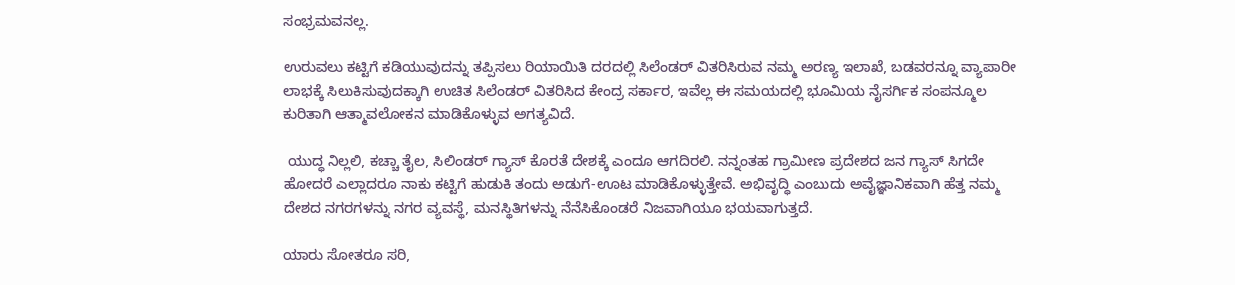ಸಂಭ್ರಮವನಲ್ಲ.

ಉರುವಲು ಕಟ್ಟಿಗೆ ಕಡಿಯುವುದನ್ನು ತಪ್ಪಿಸಲು ರಿಯಾಯಿತಿ ದರದಲ್ಲಿ ಸಿಲೆಂಡರ್ ವಿತರಿಸಿರುವ ನಮ್ಮ ಅರಣ್ಯ ಇಲಾಖೆ, ಬಡವರನ್ನೂ ವ್ಯಾಪಾರೀ ಲಾಭಕ್ಕೆ ಸಿಲುಕಿಸುವುದಕ್ಕಾಗಿ ಉಚಿತ ಸಿಲೆಂಡರ್ ವಿತರಿಸಿದ ಕೇಂದ್ರ ಸರ್ಕಾರ, ಇವೆಲ್ಲ ಈ ಸಮಯದಲ್ಲಿ ಭೂಮಿಯ ನೈಸರ್ಗಿಕ ಸಂಪನ್ಮೂಲ ಕುರಿತಾಗಿ ಆತ್ಮಾವಲೋಕನ ಮಾಡಿಕೊಳ್ಳುವ ಅಗತ್ಯವಿದೆ.

 ಯುದ್ಧ ನಿಲ್ಲಲಿ, ಕಚ್ಚಾ ತೈಲ, ಸಿಲಿಂಡರ್ ಗ್ಯಾಸ್ ಕೊರತೆ ದೇಶಕ್ಕೆ ಎಂದೂ ಆಗದಿರಲಿ. ನನ್ನಂತಹ ಗ್ರಾಮೀಣ ಪ್ರದೇಶದ ಜನ ಗ್ಯಾಸ್ ಸಿಗದೇ ಹೋದರೆ ಎಲ್ಲಾದರೂ ನಾಕು ಕಟ್ಟಿಗೆ ಹುಡುಕಿ ತಂದು ಅಡುಗೆ-ಊಟ ಮಾಡಿಕೊಳ್ಳುತ್ತೇವೆ. ಅಭಿವೃದ್ಧಿ ಎಂಬುದು ಅವೈಜ್ಞಾನಿಕವಾಗಿ ಹೆತ್ತ ನಮ್ಮ ದೇಶದ ನಗರಗಳನ್ನು ನಗರ ವ್ಯವಸ್ಥೆ, ಮನಸ್ಥಿತಿಗಳನ್ನು ನೆನೆಸಿಕೊಂಡರೆ ನಿಜವಾಗಿಯೂ ಭಯವಾಗುತ್ತದೆ.

ಯಾರು ಸೋತರೂ ಸರಿ,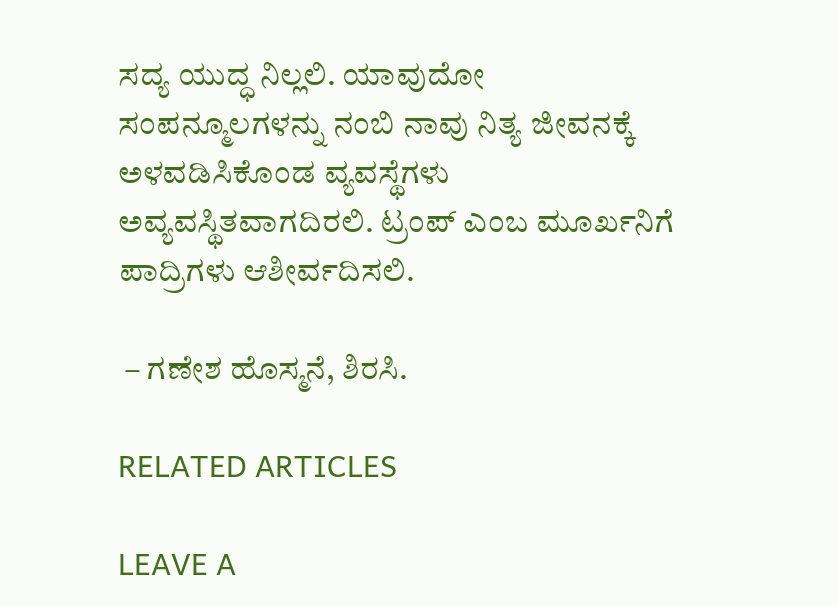ಸದ್ಯ ಯುದ್ಧ ನಿಲ್ಲಲಿ. ಯಾವುದೋ ಸಂಪನ್ಮೂಲಗಳನ್ನು ನಂಬಿ ನಾವು ನಿತ್ಯ ಜೀವನಕ್ಕೆ ಅಳವಡಿಸಿಕೊಂಡ ವ್ಯವಸ್ಥೆಗಳು ಅವ್ಯವಸ್ಥಿತವಾಗದಿರಲಿ. ಟ್ರಂಪ್ ಎಂಬ ಮೂರ್ಖನಿಗೆ ಪಾದ್ರಿಗಳು ಆಶೀರ್ವದಿಸಲಿ.

 – ಗಣೇಶ ಹೊಸ್ಮನೆ, ಶಿರಸಿ.

RELATED ARTICLES

LEAVE A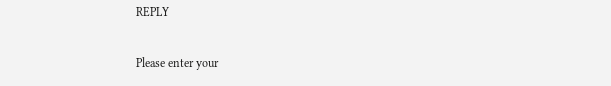REPLY

Please enter your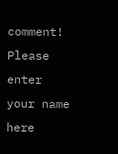comment!
Please enter your name here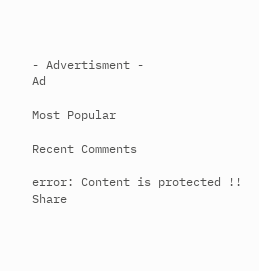- Advertisment -
Ad

Most Popular

Recent Comments

error: Content is protected !!
Share